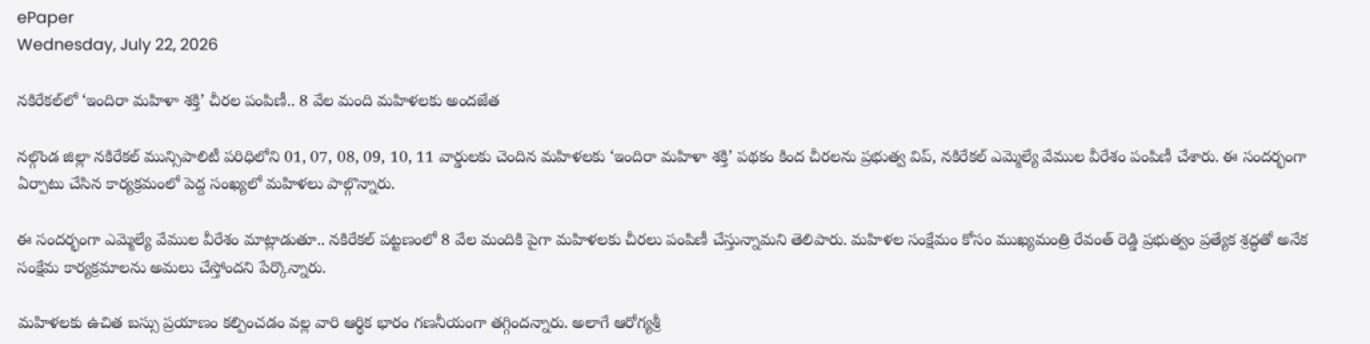ePaper
Wednesday, July 22, 2026

నకిరేకల్‌లో ‘ఇందిరా మహిళా శక్తి’ చీరల పంపిణీ.. 8 వేల మంది మహిళలకు అందజేత

నల్గొండ జిల్లా నకిరేకల్ మున్సిపాలిటీ పరిధిలోని 01, 07, 08, 09, 10, 11 వార్డులకు చెందిన మహిళలకు ‘ఇందిరా మహిళా శక్తి’ పథకం కింద చీరలను ప్రభుత్వ విప్, నకిరేకల్ ఎమ్మెల్యే వేముల వీరేశం పంపిణీ చేశారు. ఈ సందర్భంగా ఏర్పాటు చేసిన కార్యక్రమంలో పెద్ద సంఖ్యలో మహిళలు పాల్గొన్నారు.

ఈ సందర్భంగా ఎమ్మెల్యే వేముల వీరేశం మాట్లాడుతూ.. నకిరేకల్ పట్టణంలో 8 వేల మందికి పైగా మహిళలకు చీరలు పంపిణీ చేస్తున్నామని తెలిపారు. మహిళల సంక్షేమం కోసం ముఖ్యమంత్రి రేవంత్ రెడ్డి ప్రభుత్వం ప్రత్యేక శ్రద్ధతో అనేక సంక్షేమ కార్యక్రమాలను అమలు చేస్తోందని పేర్కొన్నారు.

మహిళలకు ఉచిత బస్సు ప్రయాణం కల్పించడం వల్ల వారి ఆర్థిక భారం గణనీయంగా తగ్గిందన్నారు. అలాగే ఆరోగ్యశ్రీ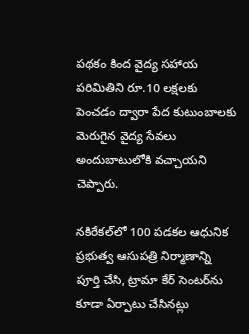పథకం కింద వైద్య సహాయ పరిమితిని రూ.10 లక్షలకు పెంచడం ద్వారా పేద కుటుంబాలకు మెరుగైన వైద్య సేవలు అందుబాటులోకి వచ్చాయని చెప్పారు.

నకిరేకల్‌లో 100 పడకల ఆధునిక ప్రభుత్వ ఆసుపత్రి నిర్మాణాన్ని పూర్తి చేసి, ట్రామా కేర్ సెంటర్‌ను కూడా ఏర్పాటు చేసినట్లు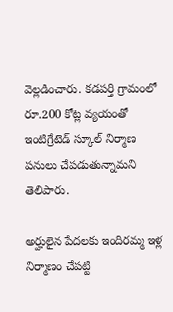వెల్లడించారు. కడపర్తి గ్రామంలో రూ.200 కోట్ల వ్యయంతో ఇంటిగ్రేటెడ్ స్కూల్ నిర్మాణ పనులు చేపడుతున్నామని తెలిపారు.

అర్హులైన పేదలకు ఇందిరమ్మ ఇళ్ల నిర్మాణం చేపట్టి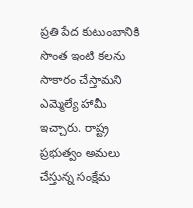ప్రతి పేద కుటుంబానికి సొంత ఇంటి కలను సాకారం చేస్తామని ఎమ్మెల్యే హామీ ఇచ్చారు. రాష్ట్ర ప్రభుత్వం అమలు చేస్తున్న సంక్షేమ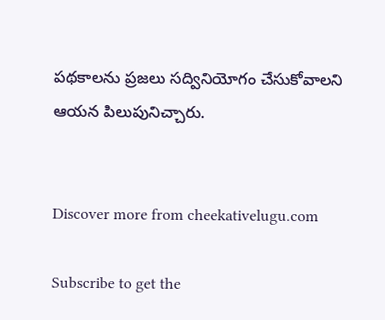పథకాలను ప్రజలు సద్వినియోగం చేసుకోవాలని ఆయన పిలుపునిచ్చారు.


Discover more from cheekativelugu.com

Subscribe to get the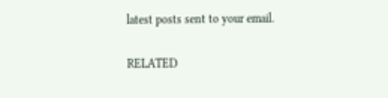latest posts sent to your email.

RELATED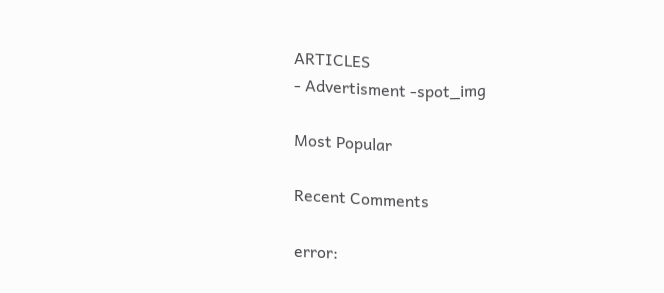ARTICLES
- Advertisment -spot_img

Most Popular

Recent Comments

error: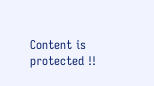Content is protected !!